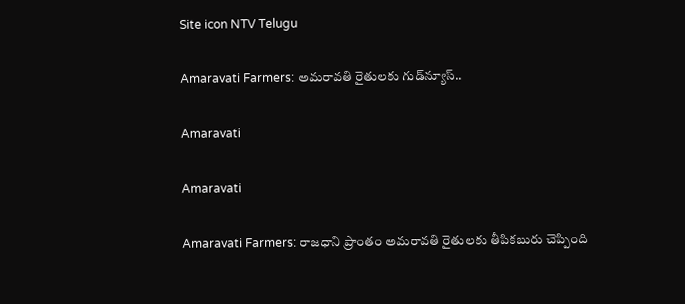Site icon NTV Telugu

Amaravati Farmers: అమరావతి రైతులకు గుడ్‌న్యూస్‌..

Amaravati

Amaravati

Amaravati Farmers: రాజధాని ప్రాంతం అమరావతి రైతులకు తీపికబురు చెప్పింది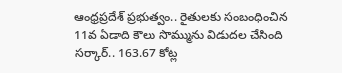ఆంధ్రప్రదేశ్‌ ప్రభుత్వం.. రైతులకు సంబంధించిన 11వ ఏడాది కౌలు సొమ్మును విడుదల చేసింది సర్కార్‌.. 163.67 కోట్ల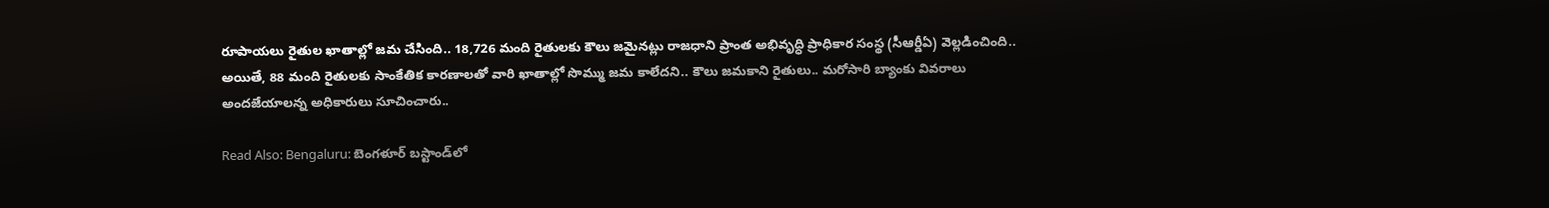రూపాయలు రైతుల ఖాతాల్లో జమ చేసింది.. 18,726 మంది రైతులకు కౌలు జమైనట్లు రాజధాని ప్రాంత అభివృద్ధి ప్రాధికార సంస్థ (సీఆర్డీఏ) వెల్లడించింది.. అయితే, 88 మంది రైతులకు సాంకేతిక కారణాలతో వారి ఖాతాల్లో సొమ్ము జమ కాలేదని.. కౌలు జమకాని రైతులు.. మరోసారి బ్యాంకు వివరాలు అందజేయాలన్న అధికారులు సూచించారు..

Read Also: Bengaluru: బెంగళూర్ బస్టాండ్‌లో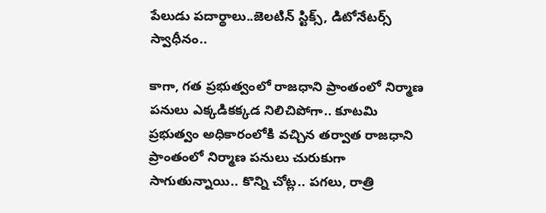పేలుడు పదార్థాలు..జెలటిన్ స్టిక్స్, డిటోనేటర్స్ స్వాధీనం..

కాగా, గత ప్రభుత్వంలో రాజధాని ప్రాంతంలో నిర్మాణ పనులు ఎక్కడికక్కడ నిలిచిపోగా.. కూటమి ప్రభుత్వం అధికారంలోకి వచ్చిన తర్వాత రాజధాని ప్రాంతంలో నిర్మాణ పనులు చురుకుగా సాగుతున్నాయి.. కొన్ని చోట్ల.. పగలు, రాత్రి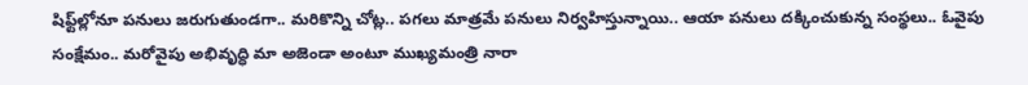షిఫ్ట్‌ల్లోనూ పనులు జరుగుతుండగా.. మరికొన్ని చోట్ల.. పగలు మాత్రమే పనులు నిర్వహిస్తున్నాయి.. ఆయా పనులు దక్కించుకున్న సంస్థలు.. ఓవైపు సంక్షేమం.. మరోవైపు అభివృద్ధి మా అజెండా అంటూ ముఖ్యమంత్రి నారా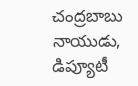చంద్రబాబు నాయుడు, డిప్యూటీ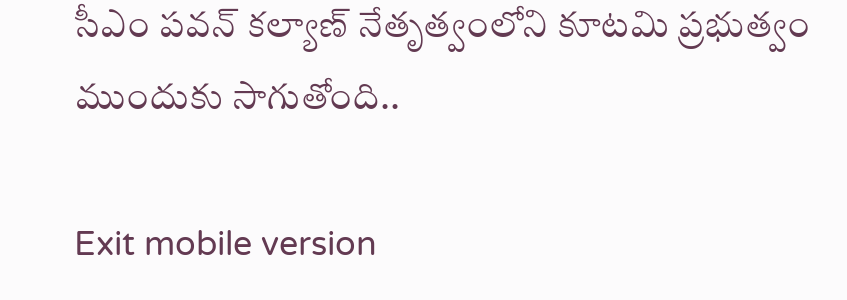సీఎం పవన్‌ కల్యాణ్ నేతృత్వంలోని కూటమి ప్రభుత్వం ముందుకు సాగుతోంది..

Exit mobile version